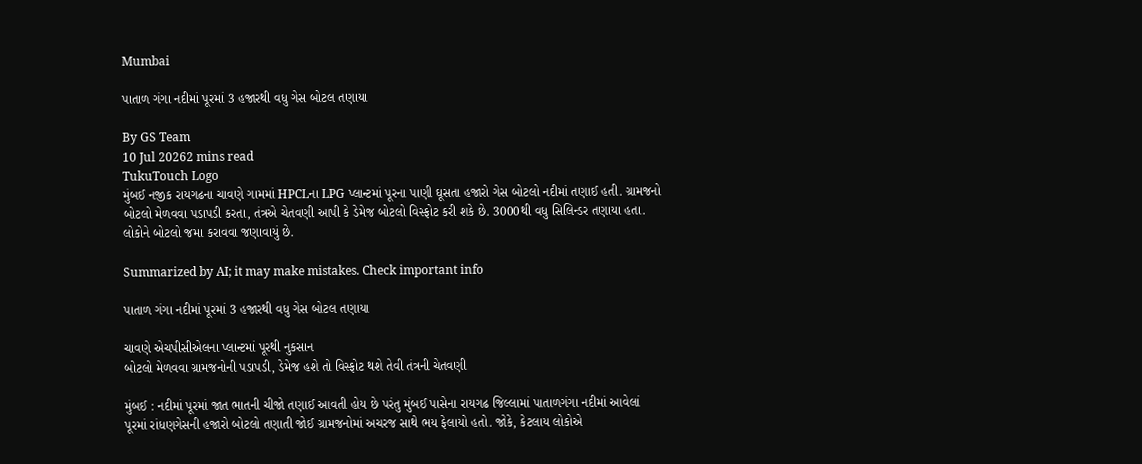Mumbai

પાતાળ ગંગા નદીમાં પૂરમાં 3 હજારથી વધુ ગેસ બોટલ તણાયા

By GS Team
10 Jul 20262 mins read
TukuTouch Logo
મુંબઈ નજીક રાયગઢના ચાવણે ગામમાં HPCLના LPG પ્લાન્ટમાં પૂરના પાણી ઘૂસતા હજારો ગેસ બોટલો નદીમાં તણાઈ હતી. ગ્રામજનો બોટલો મેળવવા પડાપડી કરતા, તંત્રએ ચેતવણી આપી કે ડેમેજ બોટલો વિસ્ફોટ કરી શકે છે. 3000થી વધુ સિલિન્ડર તણાયા હતા. લોકોને બોટલો જમા કરાવવા જણાવાયું છે.

Summarized by AI; it may make mistakes. Check important info

પાતાળ ગંગા નદીમાં પૂરમાં 3 હજારથી વધુ ગેસ બોટલ તણાયા

ચાવણે એચપીસીએલના પ્લાન્ટમાં પૂરથી નુકસાન
બોટલો મેળવવા ગ્રામજનોની પડાપડી, ડેમેજ હશે તો વિસ્ફોટ થશે તેવી તંત્રની ચેતવણી

મુંબઈ : નદીમાં પૂરમાં જાત ભાતની ચીજો તણાઈ આવતી હોય છે પરંતુ મુંબઈ પાસેના રાયગઢ જિલ્લામાં પાતાળગંગા નદીમાં આવેલાં પૂરમાં રાંધણગેસની હજારો બોટલો તણાતી જોઈ ગ્રામજનોમાં અચરજ સાથે ભય ફેલાયો હતો. જોકે, કેટલાય લોકોએ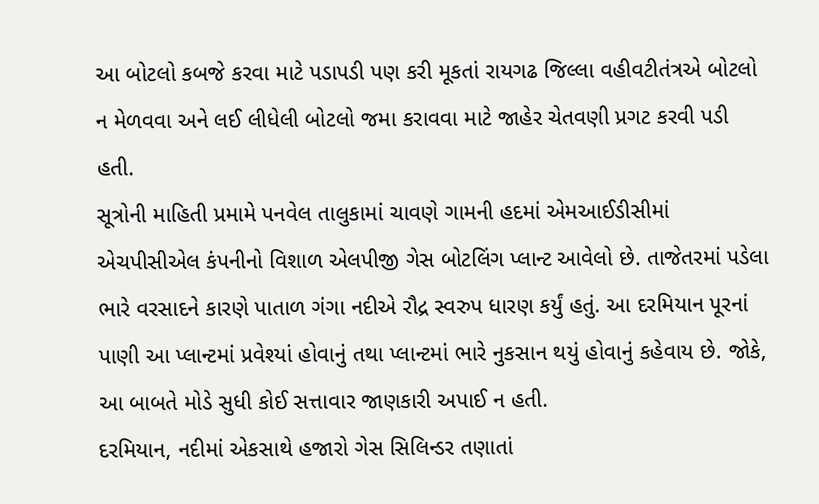આ બોટલો કબજે કરવા માટે પડાપડી પણ કરી મૂકતાં રાયગઢ જિલ્લા વહીવટીતંત્રએ બોટલો ન મેળવવા અને લઈ લીધેલી બોટલો જમા કરાવવા માટે જાહેર ચેતવણી પ્રગટ કરવી પડી હતી.
સૂત્રોની માહિતી પ્રમામે પનવેલ તાલુકામાં ચાવણે ગામની હદમાં એમઆઈડીસીમાં એચપીસીએલ કંપનીનો વિશાળ એલપીજી ગેસ બોટલિંગ પ્લાન્ટ આવેલો છે. તાજેતરમાં પડેલા ભારે વરસાદને કારણે પાતાળ ગંગા નદીએ રૌદ્ર સ્વરુપ ધારણ કર્યું હતું. આ દરમિયાન પૂરનાં પાણી આ પ્લાન્ટમાં પ્રવેશ્યાં હોવાનું તથા પ્લાન્ટમાં ભારે નુકસાન થયું હોવાનું કહેવાય છે. જોકે, આ બાબતે મોડે સુધી કોઈ સત્તાવાર જાણકારી અપાઈ ન હતી.
દરમિયાન, નદીમાં એકસાથે હજારો ગેસ સિલિન્ડર તણાતાં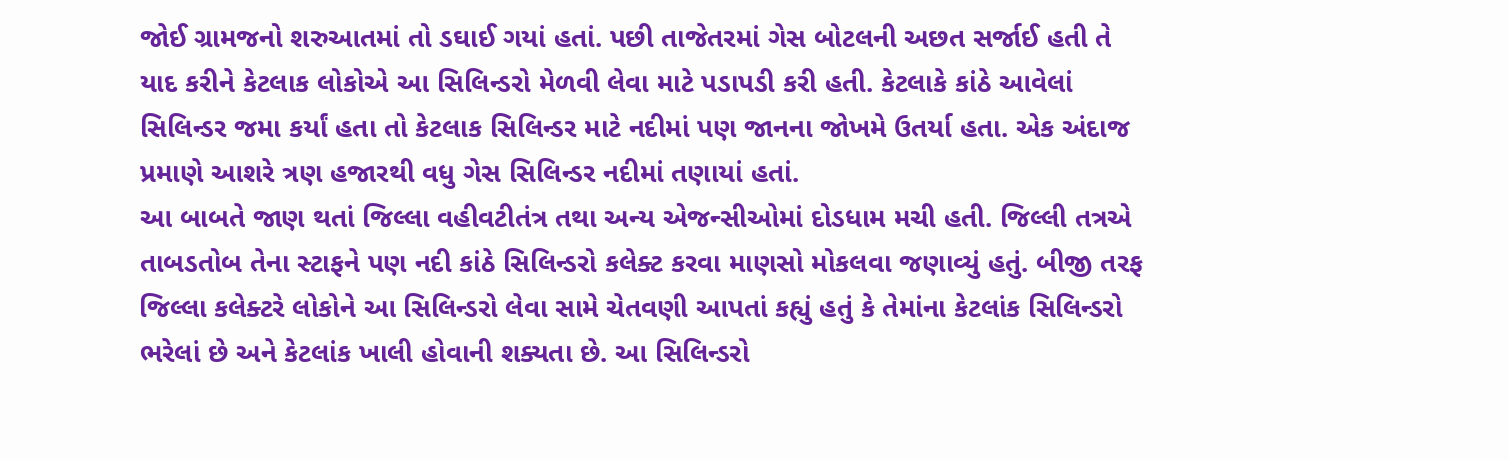જોઈ ગ્રામજનો શરુઆતમાં તો ડઘાઈ ગયાં હતાં. પછી તાજેતરમાં ગેસ બોટલની અછત સર્જાઈ હતી તે યાદ કરીને કેટલાક લોકોએ આ સિલિન્ડરો મેળવી લેવા માટે પડાપડી કરી હતી. કેટલાકે કાંઠે આવેલાં સિલિન્ડર જમા કર્યાં હતા તો કેટલાક સિલિન્ડર માટે નદીમાં પણ જાનના જોખમે ઉતર્યા હતા. એક અંદાજ પ્રમાણે આશરે ત્રણ હજારથી વધુ ગેસ સિલિન્ડર નદીમાં તણાયાં હતાં.
આ બાબતે જાણ થતાં જિલ્લા વહીવટીતંત્ર તથા અન્ય એજન્સીઓમાં દોડધામ મચી હતી. જિલ્લી તત્રએ તાબડતોબ તેના સ્ટાફને પણ નદી કાંઠે સિલિન્ડરો કલેક્ટ કરવા માણસો મોકલવા જણાવ્યું હતું. બીજી તરફ જિલ્લા કલેક્ટરે લોકોને આ સિલિન્ડરો લેવા સામે ચેતવણી આપતાં કહ્યું હતું કે તેમાંના કેટલાંક સિલિન્ડરો ભરેલાં છે અને કેટલાંક ખાલી હોવાની શક્યતા છે. આ સિલિન્ડરો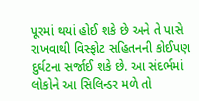પૂરમાં થયાં હોઈ શકે છે અને તે પાસે રાખવાથી વિસ્ફોટ સહિતનની કોઈપણ દુર્ઘટના સર્જાઈ શકે છે. આ સંદર્ભમાં લોકોને આ સિલિન્ડર મળે તો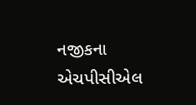નજીકના એચપીસીએલ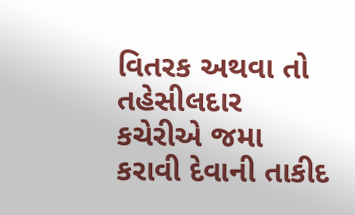વિતરક અથવા તો તહેસીલદાર કચેરીએ જમા કરાવી દેવાની તાકીદ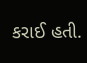કરાઈ હતી.